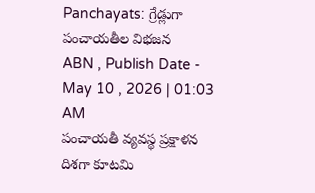Panchayats: గ్రేడ్లుగా పంచాయతీల విభజన
ABN , Publish Date - May 10 , 2026 | 01:03 AM
పంచాయతీ వ్యవస్థ ప్రక్షాళన దిశగా కూటమి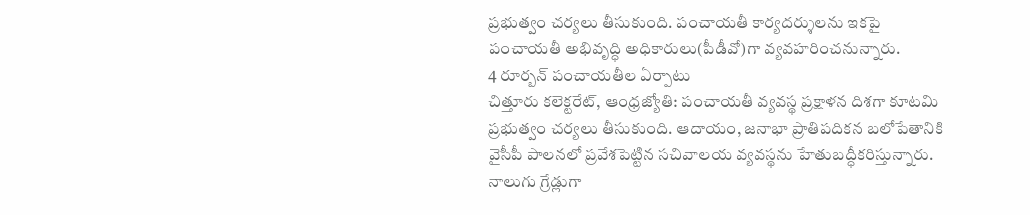ప్రభుత్వం చర్యలు తీసుకుంది. పంచాయతీ కార్యదర్శులను ఇకపై పంచాయతీ అభివృద్ధి అధికారులు(పీడీవో)గా వ్యవహరించనున్నారు.
4 రూర్బన్ పంచాయతీల ఏర్పాటు
చిత్తూరు కలెక్టరేట్, ఆంధ్రజ్యోతి: పంచాయతీ వ్యవస్థ ప్రక్షాళన దిశగా కూటమి ప్రభుత్వం చర్యలు తీసుకుంది. ఆదాయం, జనాభా ప్రాతిపదికన బలోపేతానికి వైసీపీ పాలనలో ప్రవేశపెట్టిన సచివాలయ వ్యవస్థను హేతుబద్ధీకరిస్తున్నారు. నాలుగు గ్రేడ్లుగా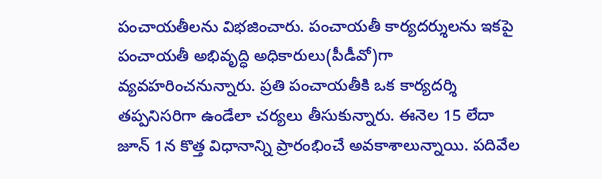పంచాయతీలను విభజించారు. పంచాయతీ కార్యదర్శులను ఇకపై పంచాయతీ అభివృద్ధి అధికారులు(పీడీవో)గా వ్యవహరించనున్నారు. ప్రతి పంచాయతీకి ఒక కార్యదర్శి తప్పనిసరిగా ఉండేలా చర్యలు తీసుకున్నారు. ఈనెల 15 లేదా జూన్ 1న కొత్త విధానాన్ని ప్రారంభించే అవకాశాలున్నాయి. పదివేల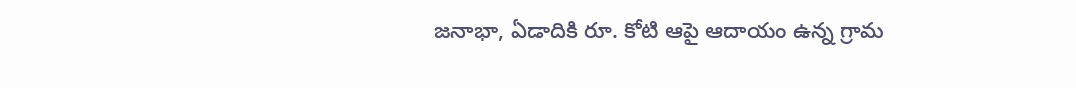జనాభా, ఏడాదికి రూ. కోటి ఆపై ఆదాయం ఉన్న గ్రామ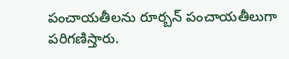పంచాయతీలను రూర్బన్ పంచాయతీలుగా పరిగణిస్తారు.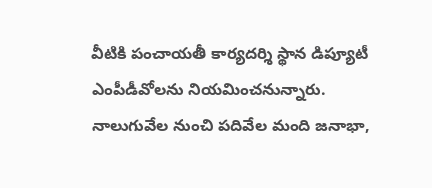వీటికి పంచాయతీ కార్యదర్శి స్థాన డిప్యూటీ ఎంపీడీవోలను నియమించనున్నారు. నాలుగువేల నుంచి పదివేల మంది జనాభా,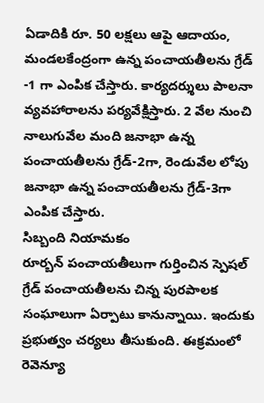ఏడాదికి రూ. 50 లక్షలు ఆపై ఆదాయం, మండలకేంద్రంగా ఉన్న పంచాయతీలను గ్రేడ్ -1 గా ఎంపిక చేస్తారు. కార్యదర్శులు పాలనా వ్యవహారాలను పర్యవేక్షిస్తారు. 2 వేల నుంచి నాలుగువేల మంది జనాభా ఉన్న పంచాయతీలను గ్రేడ్-2గా, రెండువేల లోపు జనాభా ఉన్న పంచాయతీలను గ్రేడ్-3గా ఎంపిక చేస్తారు.
సిబ్బంది నియామకం
రూర్బన్ పంచాయతీలుగా గుర్తించిన స్పెషల్ గ్రేడ్ పంచాయతీలను చిన్న పురపాలక సంఘాలుగా ఏర్పాటు కానున్నాయి. ఇందుకు ప్రభుత్వం చర్యలు తీసుకుంది. ఈక్రమంలో రెవెన్యూ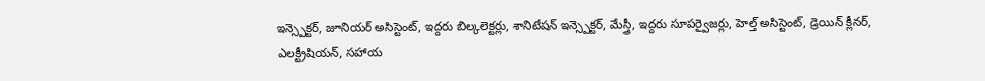ఇన్స్పెక్టర్, జూనియర్ అసిస్టెంట్, ఇద్దరు బిల్కలెక్టర్లు, శానిటేషన్ ఇన్స్పెక్టర్, మేస్త్రీ, ఇద్దరు సూపర్వైజర్లు, హెల్త్ అసిస్టెంట్, డ్రెయిన్ క్లీనర్, ఎలక్ట్రీషియన్, సహాయ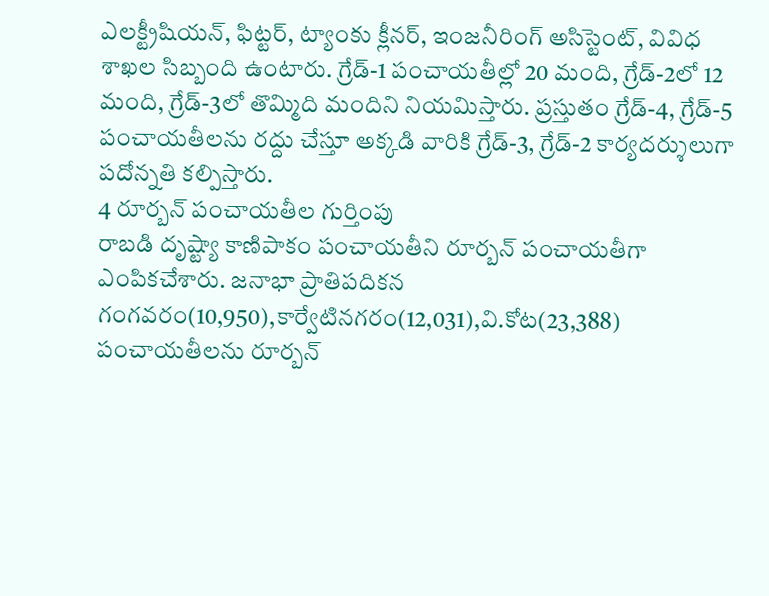ఎలక్ట్రీషియన్, ఫిట్టర్, ట్యాంకు క్లీనర్, ఇంజనీరింగ్ అసిస్టెంట్, వివిధ శాఖల సిబ్బంది ఉంటారు. గ్రేడ్-1 పంచాయతీల్లో 20 మంది, గ్రేడ్-2లో 12 మంది, గ్రేడ్-3లో తొమ్మిది మందిని నియమిస్తారు. ప్రస్తుతం గ్రేడ్-4, గ్రేడ్-5 పంచాయతీలను రద్దు చేస్తూ అక్కడి వారికి గ్రేడ్-3, గ్రేడ్-2 కార్యదర్శులుగా పదోన్నతి కల్పిస్తారు.
4 రూర్బన్ పంచాయతీల గుర్తింపు
రాబడి దృష్ట్యా కాణిపాకం పంచాయతీని రూర్బన్ పంచాయతీగా ఎంపికచేశారు. జనాభా ప్రాతిపదికన గంగవరం(10,950),కార్వేటినగరం(12,031),వి.కోట(23,388) పంచాయతీలను రూర్బన్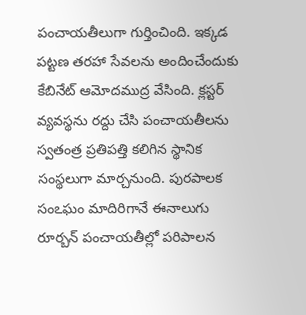పంచాయతీలుగా గుర్తించింది. ఇక్కడ పట్టణ తరహా సేవలను అందించేందుకు కేబినేట్ ఆమోదముద్ర వేసింది. క్లస్టర్ వ్యవస్థను రద్దు చేసి పంచాయతీలను స్వతంత్ర ప్రతిపత్తి కలిగిన స్థానిక సంస్థలుగా మార్చనుంది. పురపాలక సంఽఘం మాదిరిగానే ఈనాలుగు రూర్బన్ పంచాయతీల్లో పరిపాలన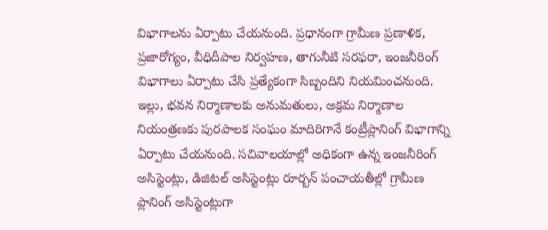విభాగాలను ఏర్పాటు చేయనుంది. ప్రధానంగా గ్రామీణ ప్రణాళిక, ప్రజారోగ్యం, వీధిదీపాల నిర్వహణ, తాగునీటి సరఫరా, ఇంజనీరింగ్ విభాగాలు ఏర్పాటు చేసి ప్రత్యేకంగా సిబ్బందిని నియమించనుంది. ఇల్లు, భవన నిర్మాణాలకు అనుమతులు, అక్రమ నిర్మాణాల నియంత్రణకు పురపాలక సంఘం మాదిరిగానే కంట్రీప్లానింగ్ విభాగాన్ని ఏర్పాటు చేయనుంది. సచివాలయాల్లో అధికంగా ఉన్న ఇంజనీరింగ్ అసిస్టెంట్లు, డిజిటల్ అసిస్టెంట్లు రూర్బన్ పంచాయతీల్లో గ్రామీణ ప్లానింగ్ అసిస్టెంట్లుగా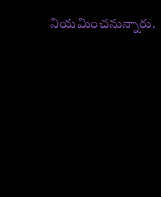నియమించనున్నారు.